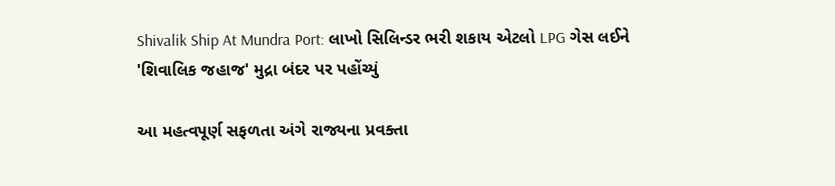Shivalik Ship At Mundra Port: લાખો સિલિન્ડર ભરી શકાય એટલો LPG ગેસ લઈને 'શિવાલિક જહાજ' મુદ્રા બંદર પર પહોંચ્યું

આ મહત્વપૂર્ણ સફળતા અંગે રાજ્યના પ્રવક્તા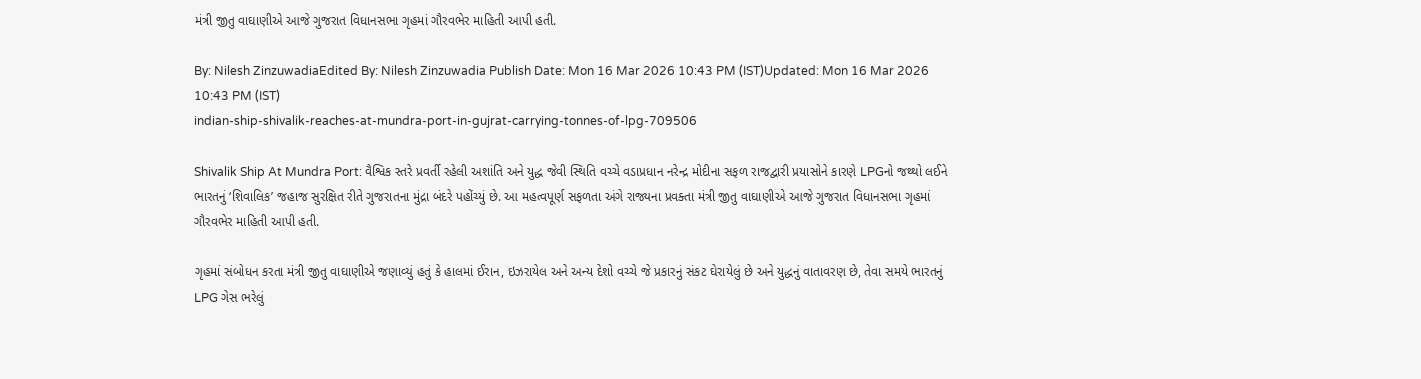મંત્રી જીતુ વાઘાણીએ આજે ગુજરાત વિધાનસભા ગૃહમાં ગૌરવભેર માહિતી આપી હતી.

By: Nilesh ZinzuwadiaEdited By: Nilesh Zinzuwadia Publish Date: Mon 16 Mar 2026 10:43 PM (IST)Updated: Mon 16 Mar 2026 10:43 PM (IST)
indian-ship-shivalik-reaches-at-mundra-port-in-gujrat-carrying-tonnes-of-lpg-709506

Shivalik Ship At Mundra Port: વૈશ્વિક સ્તરે પ્રવર્તી રહેલી અશાંતિ અને યુદ્ધ જેવી સ્થિતિ વચ્ચે વડાપ્રધાન નરેન્દ્ર મોદીના સફળ રાજદ્વારી પ્રયાસોને કારણે LPGનો જથ્થો લઈને ભારતનું ‘શિવાલિક’ જહાજ સુરક્ષિત રીતે ગુજરાતના મુંદ્રા બંદરે પહોંચ્યું છે. આ મહત્વપૂર્ણ સફળતા અંગે રાજ્યના પ્રવક્તા મંત્રી જીતુ વાઘાણીએ આજે ગુજરાત વિધાનસભા ગૃહમાં ગૌરવભેર માહિતી આપી હતી.

ગૃહમાં સંબોધન કરતા મંત્રી જીતુ વાઘાણીએ જણાવ્યું હતું કે હાલમાં ઈરાન, ઇઝરાયેલ અને અન્ય દેશો વચ્ચે જે પ્રકારનું સંકટ ઘેરાયેલું છે અને યુદ્ધનું વાતાવરણ છે, તેવા સમયે ભારતનું LPG ગેસ ભરેલું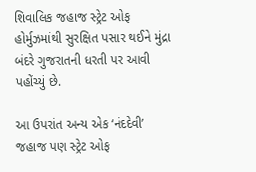શિવાલિક જહાજ સ્ટ્રેટ ઓફ હોર્મુઝમાંથી સુરક્ષિત પસાર થઈને મુંદ્રા બંદરે ગુજરાતની ધરતી પર આવી પહોંચ્યું છે.

આ ઉપરાંત અન્ય એક ‘નંદદેવી’ જહાજ પણ સ્ટ્રેટ ઓફ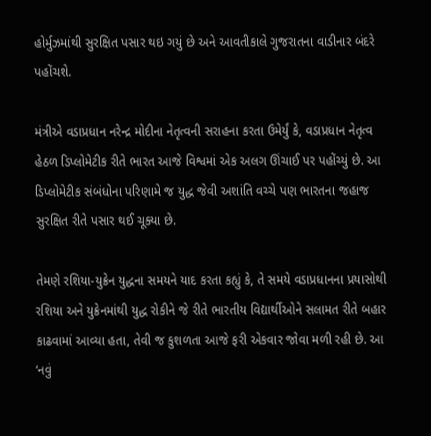હોર્મુઝમાંથી સુરક્ષિત પસાર થઇ ગયું છે અને આવતીકાલે ગુજરાતના વાડીનાર બંદરે પહોંચશે.

મંત્રીએ વડાપ્રધાન નરેન્દ્ર મોદીના નેતૃત્વની સરાહના કરતા ઉમેર્યું કે, વડાપ્રધાન નેતૃત્વ હેઠળ ડિપ્લોમેટીક રીતે ભારત આજે વિશ્વમાં એક અલગ ઊંચાઈ પર પહોંચ્યું છે. આ ડિપ્લોમેટીક સંબંધોના પરિણામે જ યુદ્ધ જેવી અશાંતિ વચ્ચે પણ ભારતના જહાજ સુરક્ષિત રીતે પસાર થઈ ચૂક્યા છે.

તેમણે રશિયા-યુક્રેન યુદ્ધના સમયને યાદ કરતા કહ્યું કે, તે સમયે વડાપ્રધાનના પ્રયાસોથી રશિયા અને યુક્રેનમાંથી યુદ્ધ રોકીને જે રીતે ભારતીય વિદ્યાર્થીઓને સલામત રીતે બહાર કાઢવામાં આવ્યા હતા, તેવી જ કુશળતા આજે ફરી એકવાર જોવા મળી રહી છે. આ ‘નવું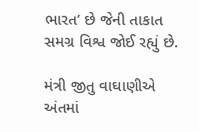ભારત’ છે જેની તાકાત સમગ્ર વિશ્વ જોઈ રહ્યું છે.

મંત્રી જીતુ વાઘાણીએ અંતમાં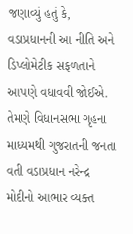જણાવ્યું હતું કે, વડાપ્રધાનની આ નીતિ અને ડિપ્લોમેટીક સફળતાને આપણે વધાવવી જોઈએ. તેમણે વિધાનસભા ગૃહના માધ્યમથી ગુજરાતની જનતા વતી વડાપ્રધાન નરેન્દ્ર મોદીનો આભાર વ્યક્ત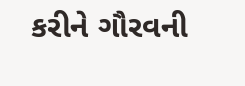કરીને ગૌરવની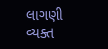લાગણી વ્યક્ત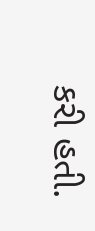કરી હતી.